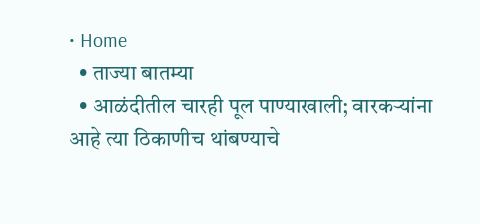• Home
  • ताज्या बातम्या
  • आळंदीतील चारही पूल पाण्याखाली; वारकऱ्यांना आहे त्या ठिकाणीच थांबण्याचे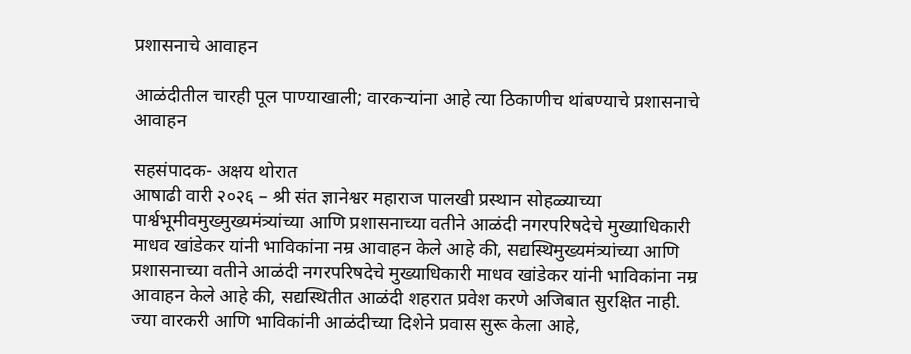प्रशासनाचे आवाहन

आळंदीतील चारही पूल पाण्याखाली; वारकऱ्यांना आहे त्या ठिकाणीच थांबण्याचे प्रशासनाचे आवाहन

सहसंपादक- अक्षय थोरात
आषाढी वारी २०२६ – श्री संत ज्ञानेश्वर महाराज पालखी प्रस्थान सोहळ्याच्या पार्श्वभूमीवमुख्मुख्यमंत्र्यांच्या आणि प्रशासनाच्या वतीने आळंदी नगरपरिषदेचे मुख्याधिकारी माधव खांडेकर यांनी भाविकांना नम्र आवाहन केले आहे की, सद्यस्थिमुख्यमंत्र्यांच्या आणि प्रशासनाच्या वतीने आळंदी नगरपरिषदेचे मुख्याधिकारी माधव खांडेकर यांनी भाविकांना नम्र आवाहन केले आहे की, सद्यस्थितीत आळंदी शहरात प्रवेश करणे अजिबात सुरक्षित नाही. ज्या वारकरी आणि भाविकांनी आळंदीच्या दिशेने प्रवास सुरू केला आहे,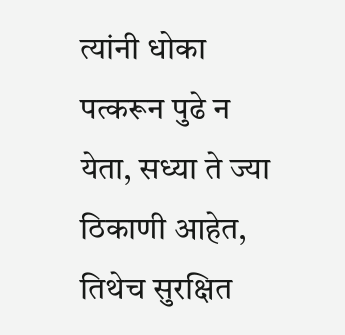त्यांनी धोका पत्करून पुढे न येता, सध्या ते ज्या ठिकाणी आहेत, तिथेच सुरक्षित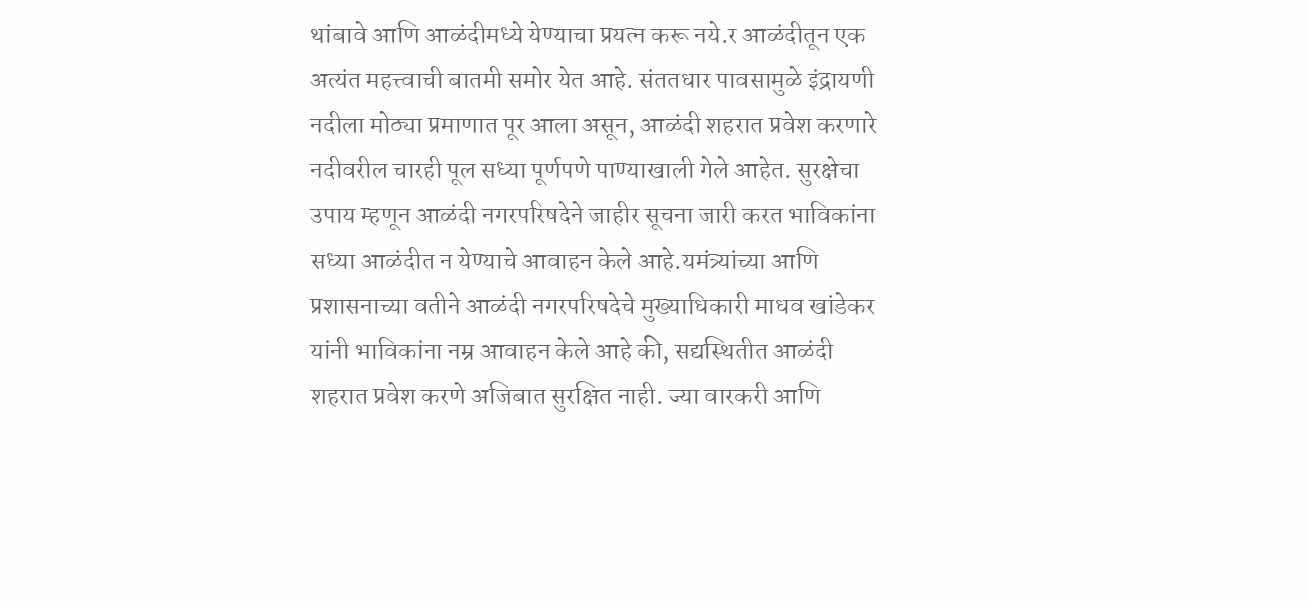थांबावे आणि आळंदीमध्ये येण्याचा प्रयत्न करू नये.र आळंदीतून एक अत्यंत महत्त्वाची बातमी समोर येत आहे. संततधार पावसामुळे इंद्रायणी नदीला मोठ्या प्रमाणात पूर आला असून, आळंदी शहरात प्रवेश करणारे नदीवरील चारही पूल सध्या पूर्णपणे पाण्याखाली गेले आहेत. सुरक्षेचा उपाय म्हणून आळंदी नगरपरिषदेने जाहीर सूचना जारी करत भाविकांना सध्या आळंदीत न येण्याचे आवाहन केले आहे.यमंत्र्यांच्या आणि प्रशासनाच्या वतीने आळंदी नगरपरिषदेचे मुख्याधिकारी माधव खांडेकर यांनी भाविकांना नम्र आवाहन केले आहे की, सद्यस्थितीत आळंदी शहरात प्रवेश करणे अजिबात सुरक्षित नाही. ज्या वारकरी आणि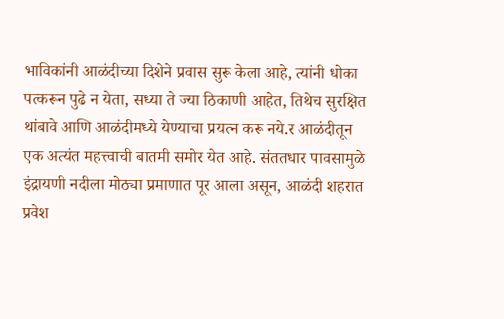भाविकांनी आळंदीच्या दिशेने प्रवास सुरू केला आहे, त्यांनी धोका पत्करून पुढे न येता, सध्या ते ज्या ठिकाणी आहेत, तिथेच सुरक्षित थांबावे आणि आळंदीमध्ये येण्याचा प्रयत्न करू नये.र आळंदीतून एक अत्यंत महत्त्वाची बातमी समोर येत आहे. संततधार पावसामुळे इंद्रायणी नदीला मोठ्या प्रमाणात पूर आला असून, आळंदी शहरात प्रवेश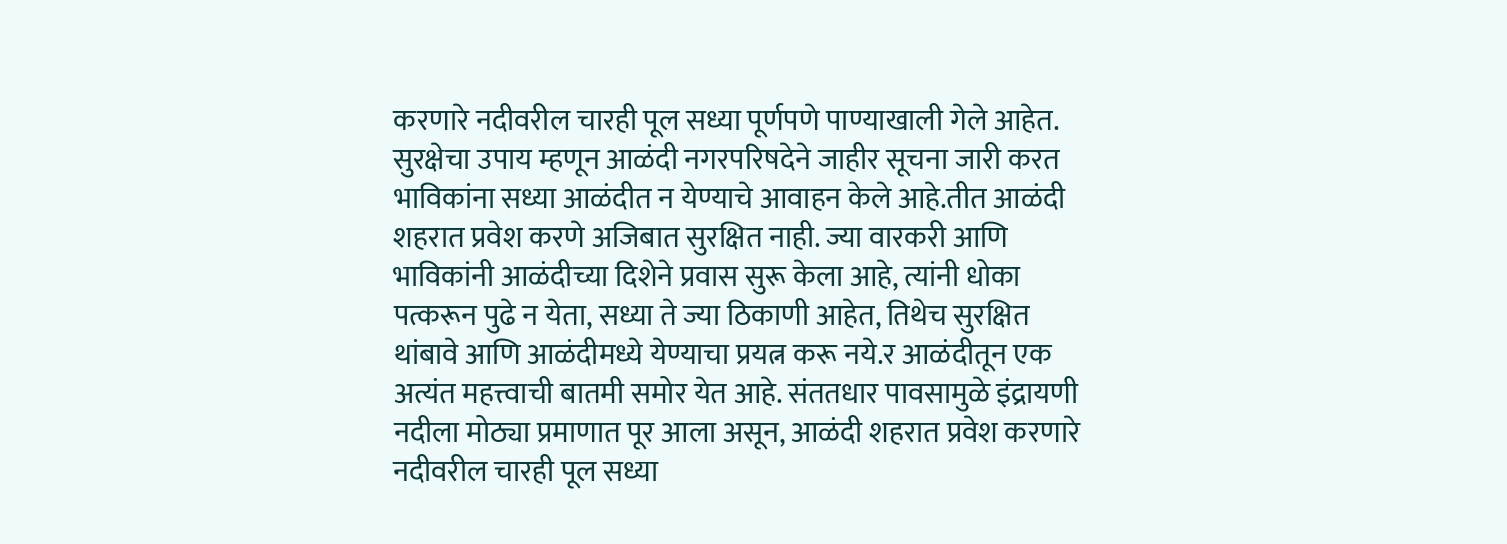करणारे नदीवरील चारही पूल सध्या पूर्णपणे पाण्याखाली गेले आहेत. सुरक्षेचा उपाय म्हणून आळंदी नगरपरिषदेने जाहीर सूचना जारी करत भाविकांना सध्या आळंदीत न येण्याचे आवाहन केले आहे.तीत आळंदी शहरात प्रवेश करणे अजिबात सुरक्षित नाही. ज्या वारकरी आणि भाविकांनी आळंदीच्या दिशेने प्रवास सुरू केला आहे, त्यांनी धोका पत्करून पुढे न येता, सध्या ते ज्या ठिकाणी आहेत, तिथेच सुरक्षित थांबावे आणि आळंदीमध्ये येण्याचा प्रयत्न करू नये.र आळंदीतून एक अत्यंत महत्त्वाची बातमी समोर येत आहे. संततधार पावसामुळे इंद्रायणी नदीला मोठ्या प्रमाणात पूर आला असून, आळंदी शहरात प्रवेश करणारे नदीवरील चारही पूल सध्या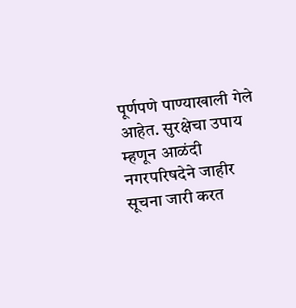पूर्णपणे पाण्याखाली गेले आहेत. सुरक्षेचा उपाय म्हणून आळंदी नगरपरिषदेने जाहीर सूचना जारी करत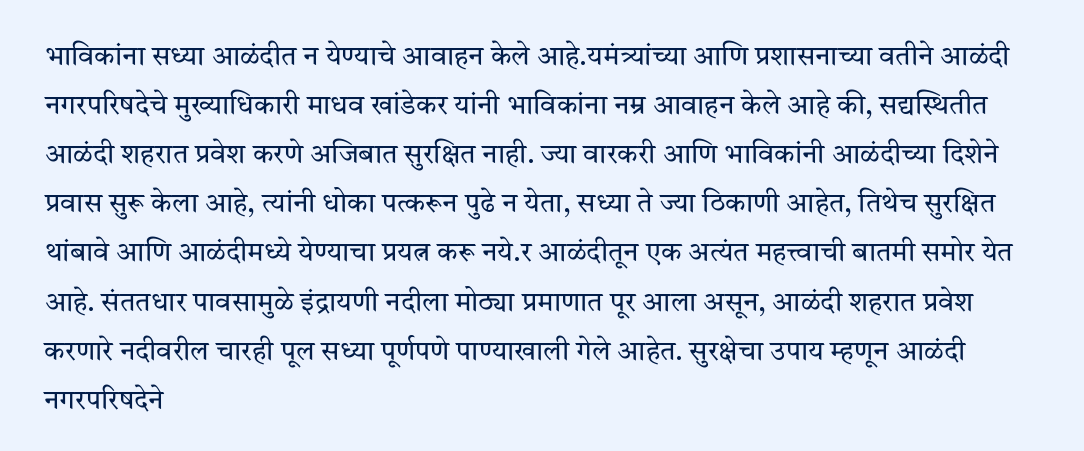भाविकांना सध्या आळंदीत न येण्याचे आवाहन केले आहे.यमंत्र्यांच्या आणि प्रशासनाच्या वतीने आळंदी नगरपरिषदेचे मुख्याधिकारी माधव खांडेकर यांनी भाविकांना नम्र आवाहन केले आहे की, सद्यस्थितीत आळंदी शहरात प्रवेश करणे अजिबात सुरक्षित नाही. ज्या वारकरी आणि भाविकांनी आळंदीच्या दिशेने प्रवास सुरू केला आहे, त्यांनी धोका पत्करून पुढे न येता, सध्या ते ज्या ठिकाणी आहेत, तिथेच सुरक्षित थांबावे आणि आळंदीमध्ये येण्याचा प्रयत्न करू नये.र आळंदीतून एक अत्यंत महत्त्वाची बातमी समोर येत आहे. संततधार पावसामुळे इंद्रायणी नदीला मोठ्या प्रमाणात पूर आला असून, आळंदी शहरात प्रवेश करणारे नदीवरील चारही पूल सध्या पूर्णपणे पाण्याखाली गेले आहेत. सुरक्षेचा उपाय म्हणून आळंदी नगरपरिषदेने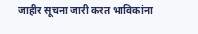जाहीर सूचना जारी करत भाविकांना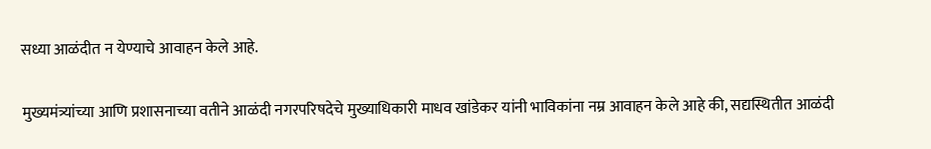सध्या आळंदीत न येण्याचे आवाहन केले आहे.

मुख्यमंत्र्यांच्या आणि प्रशासनाच्या वतीने आळंदी नगरपरिषदेचे मुख्याधिकारी माधव खांडेकर यांनी भाविकांना नम्र आवाहन केले आहे की, सद्यस्थितीत आळंदी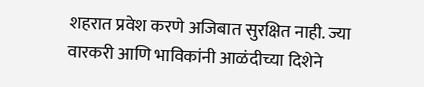शहरात प्रवेश करणे अजिबात सुरक्षित नाही. ज्या वारकरी आणि भाविकांनी आळंदीच्या दिशेने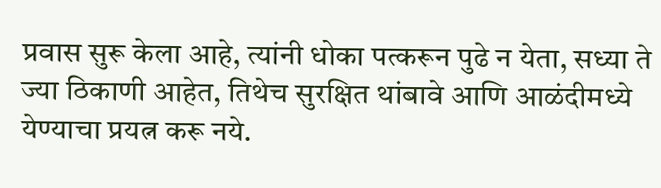प्रवास सुरू केला आहे, त्यांनी धोका पत्करून पुढे न येता, सध्या ते ज्या ठिकाणी आहेत, तिथेच सुरक्षित थांबावे आणि आळंदीमध्ये येण्याचा प्रयत्न करू नये.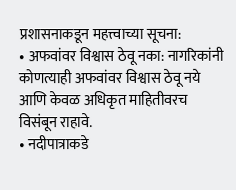प्रशासनाकडून महत्त्वाच्या सूचना:
• अफवांवर विश्वास ठेवू नका: नागरिकांनी कोणत्याही अफवांवर विश्वास ठेवू नये आणि केवळ अधिकृत माहितीवरच विसंबून राहावे.
• नदीपात्राकडे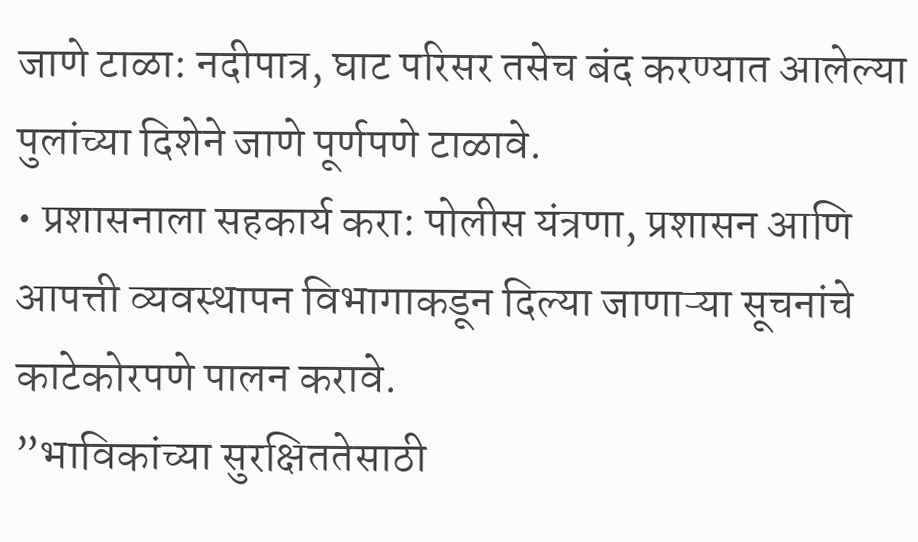जाणे टाळा: नदीपात्र, घाट परिसर तसेच बंद करण्यात आलेल्या पुलांच्या दिशेने जाणे पूर्णपणे टाळावे.
• प्रशासनाला सहकार्य करा: पोलीस यंत्रणा, प्रशासन आणि आपत्ती व्यवस्थापन विभागाकडून दिल्या जाणाऱ्या सूचनांचे काटेकोरपणे पालन करावे.
”भाविकांच्या सुरक्षिततेसाठी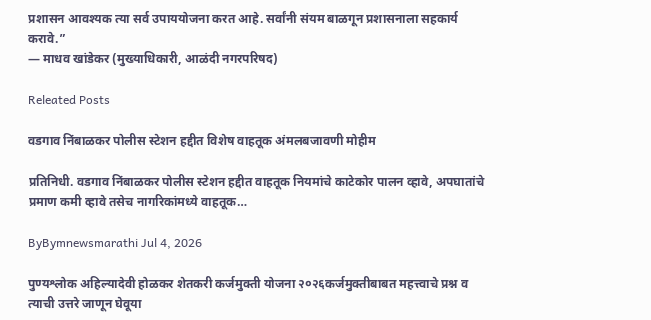प्रशासन आवश्यक त्या सर्व उपाययोजना करत आहे. सर्वांनी संयम बाळगून प्रशासनाला सहकार्य करावे.”
— माधव खांडेकर (मुख्याधिकारी, आळंदी नगरपरिषद)

Releated Posts

वडगाव निंबाळकर पोलीस स्टेशन हद्दीत विशेष वाहतूक अंमलबजावणी मोहीम

प्रतिनिधी. वडगाव निंबाळकर पोलीस स्टेशन हद्दीत वाहतूक नियमांचे काटेकोर पालन व्हावे, अपघातांचे प्रमाण कमी व्हावे तसेच नागरिकांमध्ये वाहतूक…

ByBymnewsmarathi Jul 4, 2026

पुण्यश्लोक अहिल्यादेवी होळकर शेतकरी कर्जमुक्ती योजना २०२६कर्जमुक्तीबाबत महत्त्वाचे प्रश्न व त्याची उत्तरे जाणून घेवूया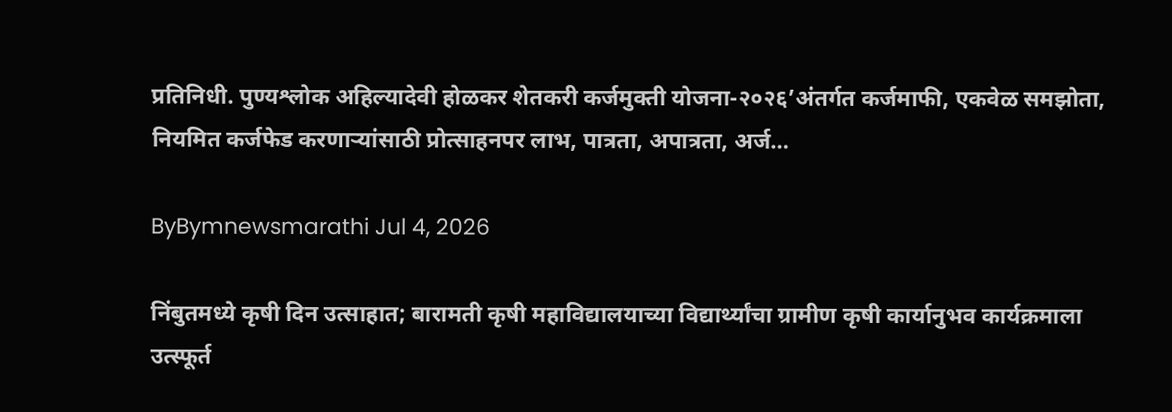प्रतिनिधी. पुण्यश्लोक अहिल्यादेवी होळकर शेतकरी कर्जमुक्ती योजना-२०२६’अंतर्गत कर्जमाफी, एकवेळ समझोता, नियमित कर्जफेड करणाऱ्यांसाठी प्रोत्साहनपर लाभ, पात्रता, अपात्रता, अर्ज…

ByBymnewsmarathi Jul 4, 2026

निंबुतमध्ये कृषी दिन उत्साहात; बारामती कृषी महाविद्यालयाच्या विद्यार्थ्यांचा ग्रामीण कृषी कार्यानुभव कार्यक्रमाला उत्स्फूर्त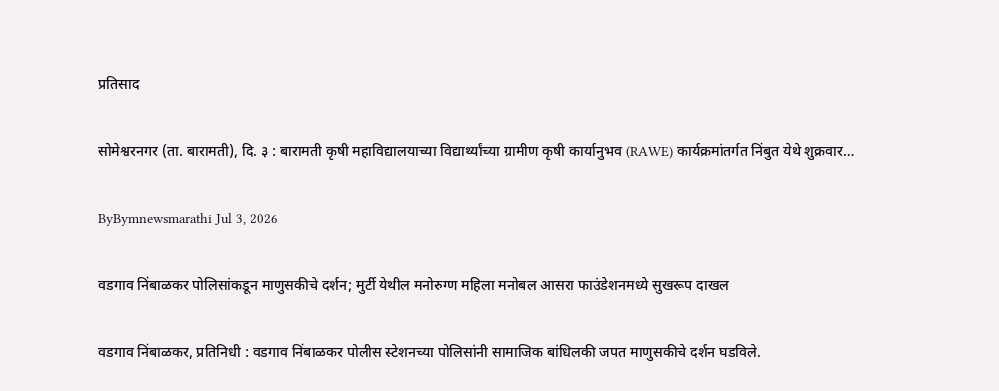प्रतिसाद

सोमेश्वरनगर (ता. बारामती), दि. ३ : बारामती कृषी महाविद्यालयाच्या विद्यार्थ्यांच्या ग्रामीण कृषी कार्यानुभव (RAWE) कार्यक्रमांतर्गत निंबुत येथे शुक्रवार…

ByBymnewsmarathi Jul 3, 2026

वडगाव निंबाळकर पोलिसांकडून माणुसकीचे दर्शन; मुर्टी येथील मनोरुग्ण महिला मनोबल आसरा फाउंडेशनमध्ये सुखरूप दाखल

वडगाव निंबाळकर, प्रतिनिधी : वडगाव निंबाळकर पोलीस स्टेशनच्या पोलिसांनी सामाजिक बांधिलकी जपत माणुसकीचे दर्शन घडविले.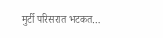मुर्टी परिसरात भटकत…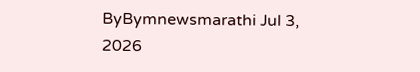ByBymnewsmarathi Jul 3, 2026